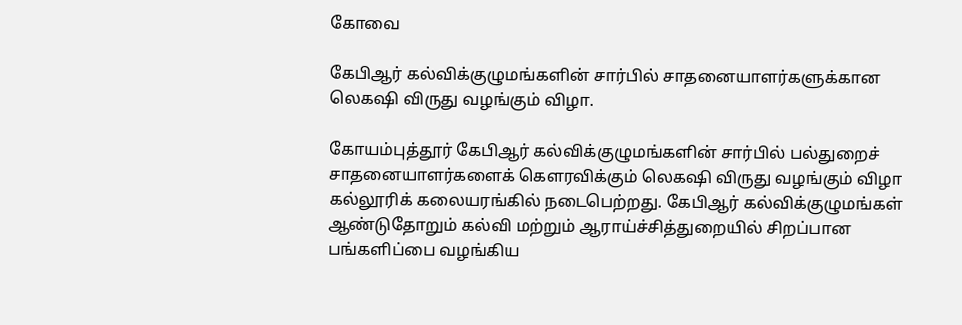கோவை

கேபிஆர் கல்விக்குழுமங்களின் சார்பில் சாதனையாளர்களுக்கான
லெகஷி விருது வழங்கும் விழா.

கோயம்புத்தூர் கேபிஆர் கல்விக்குழுமங்களின் சார்பில் பல்துறைச் சாதனையாளர்களைக் கெளரவிக்கும் லெகஷி விருது வழங்கும் விழா கல்லூரிக் கலையரங்கில் நடைபெற்றது. கேபிஆர் கல்விக்குழுமங்கள் ஆண்டுதோறும் கல்வி மற்றும் ஆராய்ச்சித்துறையில் சிறப்பான பங்களிப்பை வழங்கிய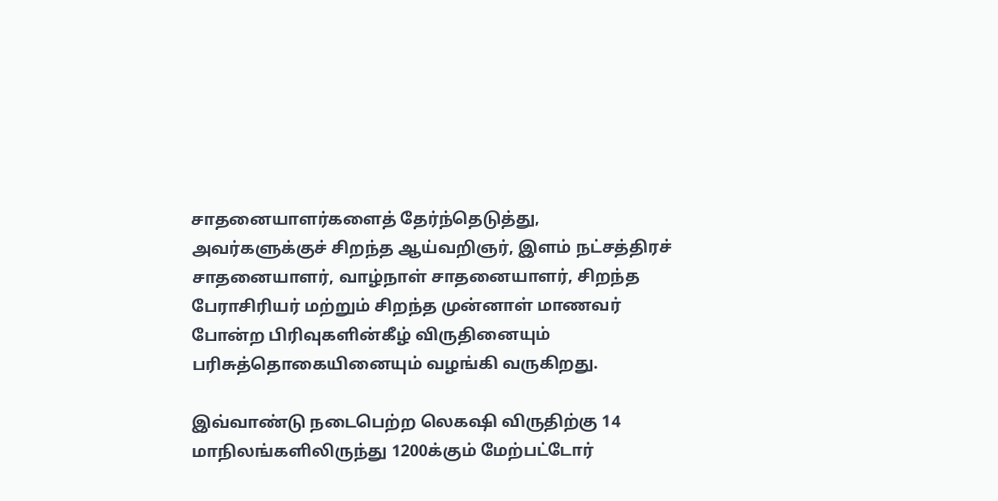சாதனையாளர்களைத் தேர்ந்தெடுத்து, அவர்களுக்குச் சிறந்த ஆய்வறிஞர், இளம் நட்சத்திரச் சாதனையாளர், வாழ்நாள் சாதனையாளர், சிறந்த பேராசிரியர் மற்றும் சிறந்த முன்னாள் மாணவர் போன்ற பிரிவுகளின்கீழ் விருதினையும் பரிசுத்தொகையினையும் வழங்கி வருகிறது.

இவ்வாண்டு நடைபெற்ற லெகஷி விருதிற்கு 14 மாநிலங்களிலிருந்து 1200க்கும் மேற்பட்டோர்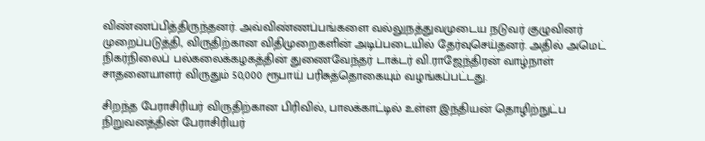விண்ணப்பித்திருந்தனர். அவ்விண்ணப்பங்களை வல்லுநத்துவமுடைய நடுவர் குழுவினர் முறைப்படுத்தி, விருதிற்கான விதிமுறைகளின் அடிப்படையில் தேர்வுசெய்தனர். அதில் அமெட் நிகர்நிலைப் பல்கலைக்கழகத்தின் துணைவேந்தர் டாக்டர் வி.ராஜேந்திரன் வாழ்நாள் சாதனையாளர் விருதும் 50,000 ரூபாய் பரிசுத்தொகையும் வழங்கப்பட்டது.

சிறந்த பேராசிரியர் விருதிற்கான பிரிவில், பாலக்காட்டில் உள்ள இந்தியன் தொழிற்நுட்ப நிறுவனத்தின் பேராசிரியர்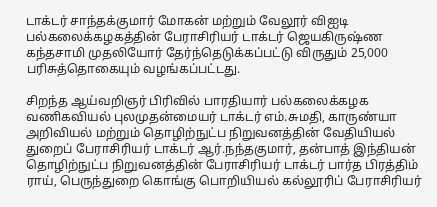டாக்டர் சாந்தக்குமார் மோகன் மற்றும் வேலூர் விஐடி பல்கலைக்கழகத்தின் பேராசிரியர் டாக்டர் ஜெயகிருஷ்ண கந்தசாமி முதலியோர் தேர்ந்தெடுக்கப்பட்டு விருதும் 25,000 பரிசுத்தொகையும் வழங்கப்பட்டது.

சிறந்த ஆய்வறிஞர் பிரிவில் பாரதியார் பல்கலைக்கழக வணிகவியல் புலமுதன்மையர் டாக்டர் எம்.சுமதி, காருண்யா அறிவியல் மற்றும் தொழிற்நுட்ப நிறுவனத்தின் வேதியியல் துறைப் பேராசிரியர் டாக்டர் ஆர்.நந்தகுமார், தன்பாத் இந்தியன் தொழிற்நுட்ப நிறுவனத்தின் பேராசிரியர் டாக்டர் பார்த பிரத்திம் ராய், பெருந்துறை கொங்கு பொறியியல் கல்லூரிப் பேராசிரியர்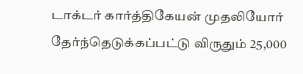டாக்டர் கார்த்திகேயன் முதலியோர் தேர்ந்தெடுக்கப்பட்டு விருதும் 25,000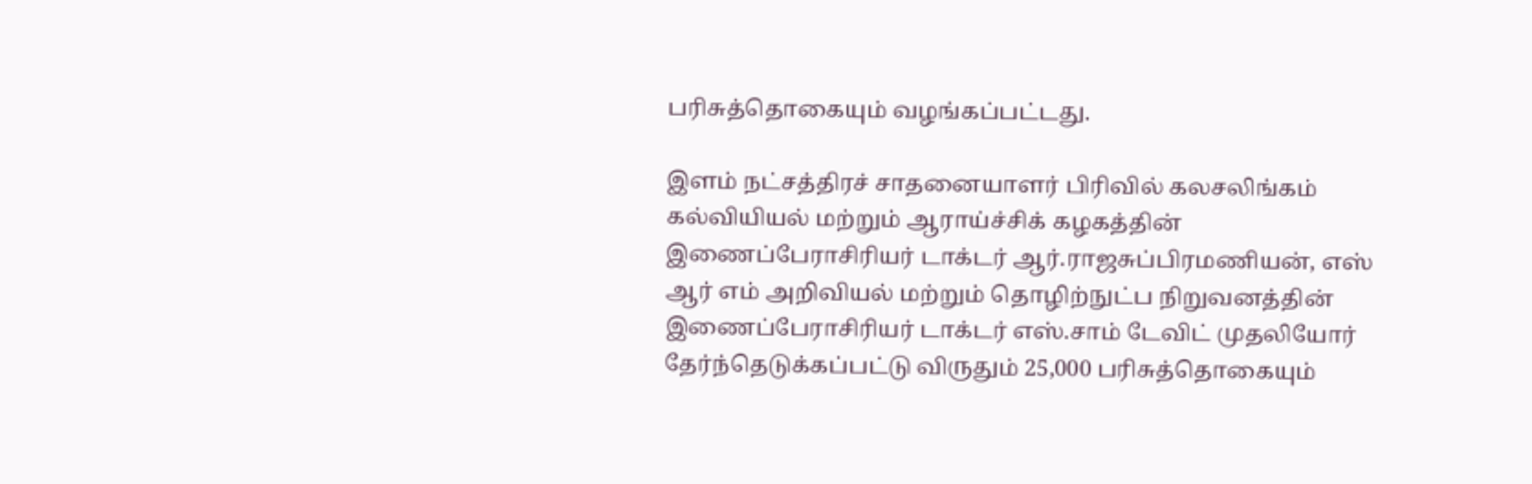பரிசுத்தொகையும் வழங்கப்பட்டது.

இளம் நட்சத்திரச் சாதனையாளர் பிரிவில் கலசலிங்கம் கல்வியியல் மற்றும் ஆராய்ச்சிக் கழகத்தின் இணைப்பேராசிரியர் டாக்டர் ஆர்.ராஜசுப்பிரமணியன், எஸ் ஆர் எம் அறிவியல் மற்றும் தொழிற்நுட்ப நிறுவனத்தின் இணைப்பேராசிரியர் டாக்டர் எஸ்.சாம் டேவிட் முதலியோர் தேர்ந்தெடுக்கப்பட்டு விருதும் 25,000 பரிசுத்தொகையும்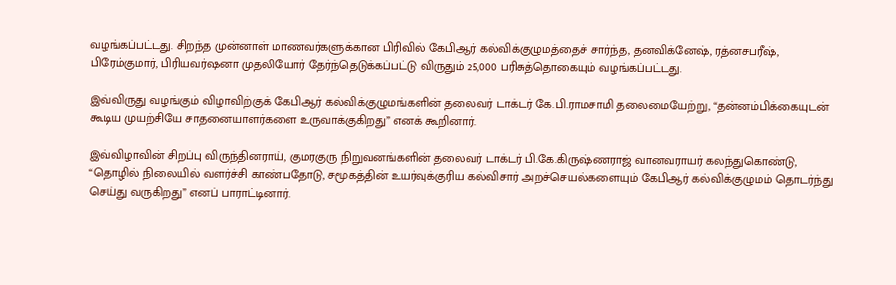வழங்கப்பட்டது. சிறந்த முன்னாள் மாணவர்களுக்கான பிரிவில் கேபிஆர் கல்விக்குழுமத்தைச் சார்ந்த, தனவிக்னேஷ், ரத்னசபரீஷ், பிரேம்குமார், பிரியவர்ஷனா முதலியோர் தேர்ந்தெடுக்கப்பட்டு விருதும் 25,000 பரிசுத்தொகையும் வழங்கப்பட்டது.

இவ்விருது வழங்கும் விழாவிற்குக் கேபிஆர் கல்விக்குழுமங்களின் தலைவர் டாக்டர் கே.பி.ராமசாமி தலைமையேற்று, “தன்னம்பிக்கையுடன் கூடிய முயற்சியே சாதனையாளர்களை உருவாக்குகிறது” எனக் கூறினார்.

இவ்விழாவின் சிறப்பு விருந்தினராய், குமரகுரு நிறுவனங்களின் தலைவர் டாக்டர் பி.கே.கிருஷ்ணராஜ் வானவராயர் கலந்துகொண்டு, “தொழில் நிலையில் வளர்ச்சி காண்பதோடு, சமூகத்தின் உயர்வுக்குரிய கல்விசார் அறச்செயல்களையும் கேபிஆர் கல்விக்குழுமம் தொடர்ந்து செய்து வருகிறது” எனப் பாராட்டினார்.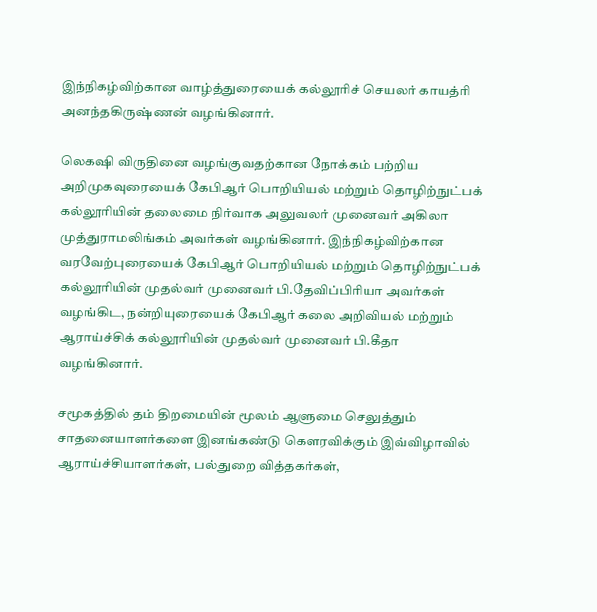இந்நிகழ்விற்கான வாழ்த்துரையைக் கல்லூரிச் செயலர் காயத்ரி அனந்தகிருஷ்ணன் வழங்கினார்.

லெகஷி விருதினை வழங்குவதற்கான நோக்கம் பற்றிய அறிமுகவுரையைக் கேபிஆர் பொறியியல் மற்றும் தொழிற்நுட்பக் கல்லூரியின் தலைமை நிர்வாக அலுவலர் முனைவர் அகிலா முத்துராமலிங்கம் அவர்கள் வழங்கினார். இந்நிகழ்விற்கான வரவேற்புரையைக் கேபிஆர் பொறியியல் மற்றும் தொழிற்நுட்பக் கல்லூரியின் முதல்வர் முனைவர் பி.தேவிப்பிரியா அவர்கள் வழங்கிட, நன்றியுரையைக் கேபிஆர் கலை அறிவியல் மற்றும் ஆராய்ச்சிக் கல்லூரியின் முதல்வர் முனைவர் பி.கீதா வழங்கினார்.

சமூகத்தில் தம் திறமையின் மூலம் ஆளுமை செலுத்தும் சாதனையாளர்களை இனங்கண்டு கெளரவிக்கும் இவ்விழாவில் ஆராய்ச்சியாளர்கள், பல்துறை வித்தகர்கள்,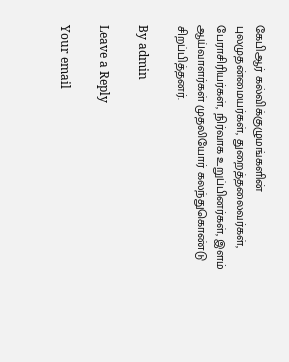கேபிஆர் கல்விக்குழுமங்களின் புலமுதன்மையர்கள், துறைத்தலைவர்கள், பேராசிரியர்கள், நிர்வாக உறுப்பினர்கள், இளம் ஆய்வாளர்கள் முதலியோர் கலந்துகொண்டு சிறப்பித்தனர்.

By admin

Leave a Reply

Your email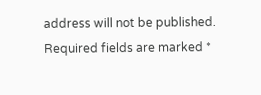address will not be published. Required fields are marked *